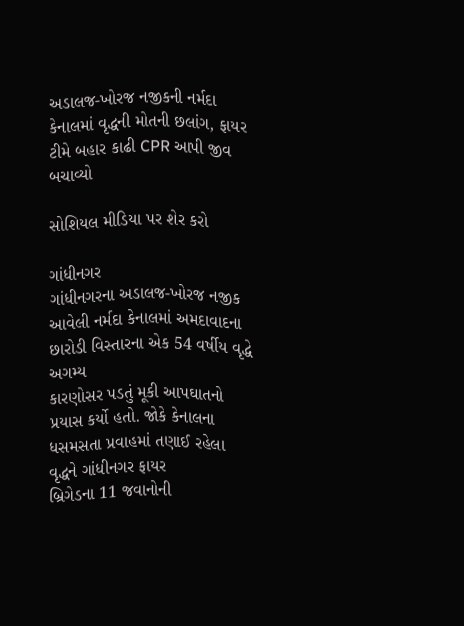અડાલજ-ખોરજ નજીકની નર્મદા કેનાલમાં વૃદ્ધની મોતની છલાંગ, ફાયર ટીમે બહાર કાઢી CPR આપી જીવ બચાવ્યો

સોશિયલ મીડિયા પર શેર કરો

ગાંધીનગર
ગાંધીનગરના અડાલજ-ખોરજ નજીક આવેલી નર્મદા કેનાલમાં અમદાવાદના છારોડી વિસ્તારના એક 54 વર્ષીય વૃદ્ધે અગમ્ય
કારણોસર પડતું મૂકી આપઘાતનો પ્રયાસ કર્યો હતો. જોકે કેનાલના ધસમસતા પ્રવાહમાં તણાઈ રહેલા વૃદ્ધને ગાંધીનગર ફાયર
બ્રિગેડના 11 જવાનોની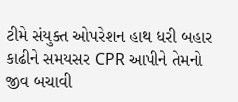ટીમે સંયુક્ત ઓપરેશન હાથ ધરી બહાર કાઢીને સમયસર CPR આપીને તેમનો જીવ બચાવી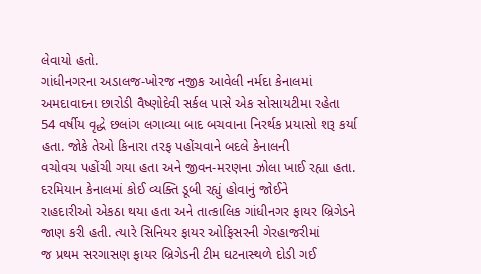લેવાયો હતો.
ગાંધીનગરના અડાલજ-ખોરજ નજીક આવેલી નર્મદા કેનાલમાં અમદાવાદના છારોડી વૈષ્ણોદેવી સર્કલ પાસે એક સોસાયટીમા રહેતા
54 વર્ષીય વૃદ્ધે છલાંગ લગાવ્યા બાદ બચવાના નિરર્થક પ્રયાસો શરૂ કર્યા હતા. જોકે તેઓ કિનારા તરફ પહોંચવાને બદલે કેનાલની
વચોવચ પહોંચી ગયા હતા અને જીવન-મરણના ઝોલા ખાઈ રહ્યા હતા. દરમિયાન કેનાલમાં કોઈ વ્યક્તિ ડૂબી રહ્યું હોવાનું જોઈને
રાહદારીઓ એકઠા થયા હતા અને તાત્કાલિક ગાંધીનગર ફાયર બ્રિગેડને જાણ કરી હતી. ત્યારે સિનિયર ફાયર ઓફિસરની ગેરહાજરીમાં
જ પ્રથમ સરગાસણ ફાયર બ્રિગેડની ટીમ ઘટનાસ્થળે દોડી ગઈ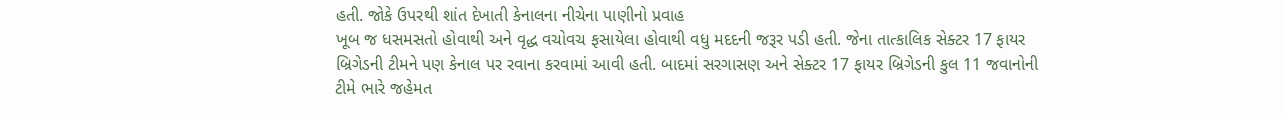હતી. જોકે ઉપરથી શાંત દેખાતી કેનાલના નીચેના પાણીનો પ્રવાહ
ખૂબ જ ધસમસતો હોવાથી અને વૃદ્ધ વચોવચ ફસાયેલા હોવાથી વધુ મદદની જરૂર પડી હતી. જેના તાત્કાલિક સેક્ટર 17 ફાયર
બ્રિગેડની ટીમને પણ કેનાલ પર રવાના કરવામાં આવી હતી. બાદમાં સરગાસણ અને સેક્ટર 17 ફાયર બ્રિગેડની કુલ 11 જવાનોની
ટીમે ભારે જહેમત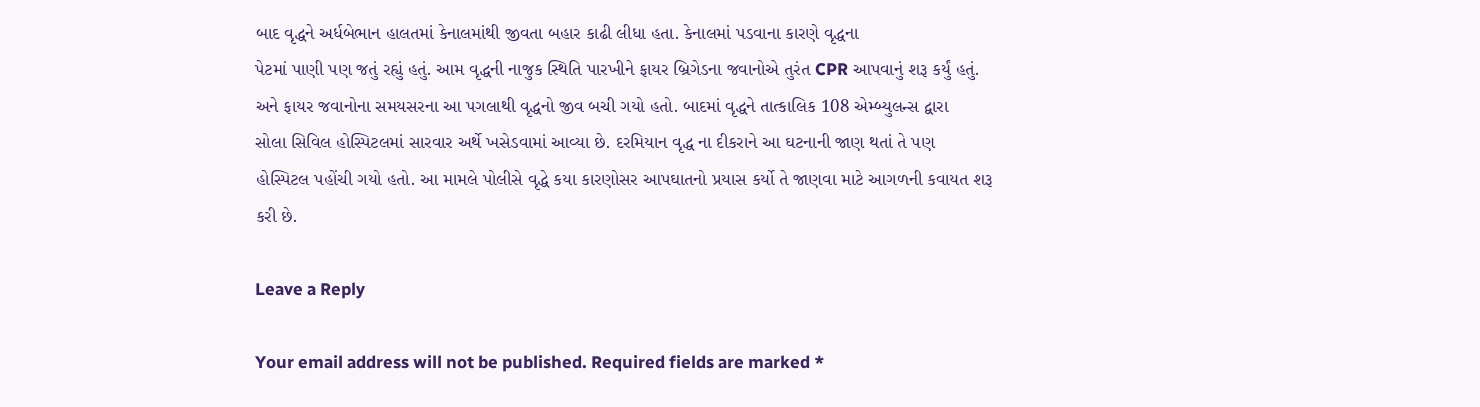બાદ વૃદ્ધને અર્ધબેભાન હાલતમાં કેનાલમાંથી જીવતા બહાર કાઢી લીધા હતા. કેનાલમાં પડવાના કારણે વૃદ્ધના
પેટમાં પાણી પણ જતું રહ્યું હતું. આમ વૃદ્ધની નાજુક સ્થિતિ પારખીને ફાયર બ્રિગેડના જવાનોએ તુરંત CPR આપવાનું શરૂ કર્યું હતું.
અને ફાયર જવાનોના સમયસરના આ પગલાથી વૃદ્ધનો જીવ બચી ગયો હતો. બાદમાં વૃદ્ધને તાત્કાલિક 108 એમ્બ્યુલન્સ દ્વારા
સોલા સિવિલ હોસ્પિટલમાં સારવાર અર્થે ખસેડવામાં આવ્યા છે. દરમિયાન વૃદ્ધ ના દીકરાને આ ઘટનાની જાણ થતાં તે પણ
હોસ્પિટલ પહોંચી ગયો હતો. આ મામલે પોલીસે વૃદ્ધે કયા કારણોસર આપઘાતનો પ્રયાસ કર્યો તે જાણવા માટે આગળની કવાયત શરૂ
કરી છે.

Leave a Reply

Your email address will not be published. Required fields are marked *